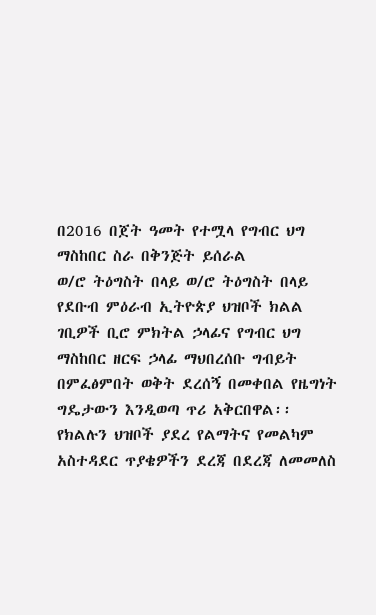በ2016 በጀት ዓመት የተሟላ የግብር ህግ ማስከበር ስራ በቅንጅት ይሰራል
ወ/ሮ ትዕግስት በላይ ወ/ሮ ትዕግስት በላይ የደቡብ ምዕራብ ኢትዮጵያ ህዝቦች ክልል ገቢዎች ቢሮ ምክትል ኃላፊና የግብር ህግ ማስከበር ዘርፍ ኃላፊ ማህበረሰቡ ግብይት በምፈፅምበት ወቅት ደረሰኝ በመቀበል የዜግነት ግዴታውን እንዲወጣ ጥሪ አቅርበዋል፡፡ የክልሉን ህዝቦች ያደረ የልማትና የመልካም አስተዳደር ጥያቄዎችን ደረጃ በደረጃ ለመመለስ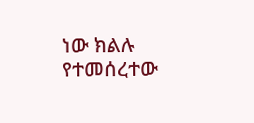ነው ክልሉ የተመሰረተው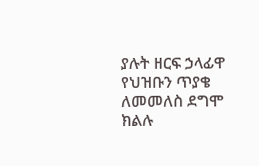ያሉት ዘርፍ ኃላፊዋ የህዝቡን ጥያቄ ለመመለስ ደግሞ ክልሉ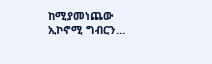ከሚያመነጨው ኢኮኖሚ ግብርን…